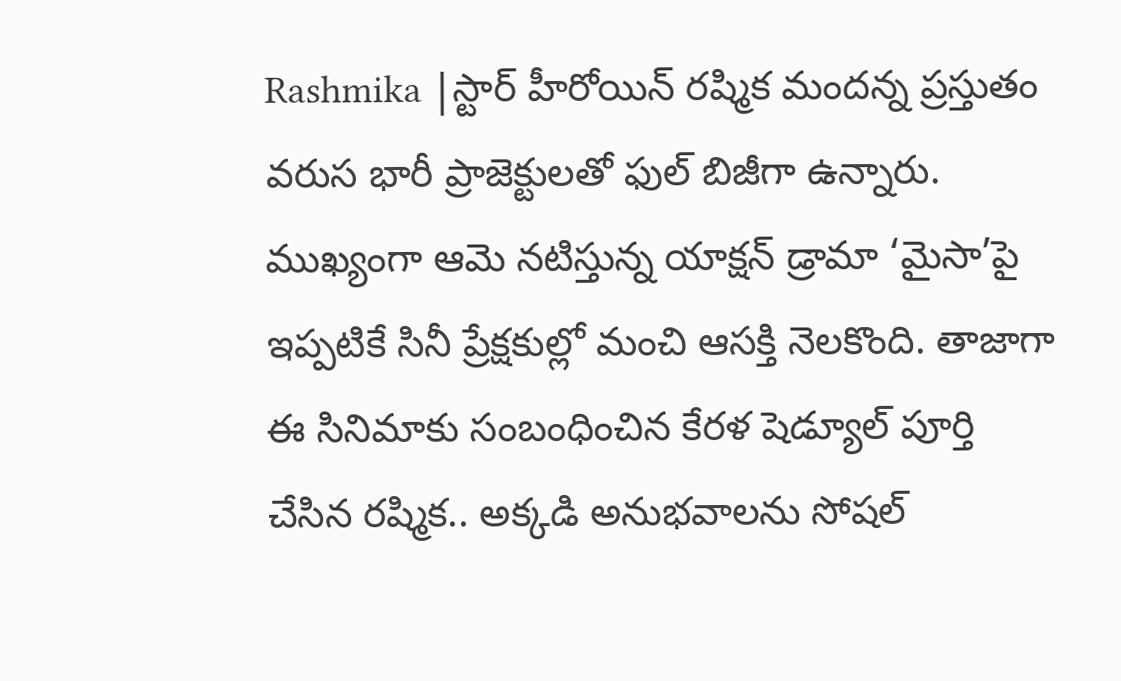Rashmika |స్టార్ హీరోయిన్ రష్మిక మందన్న ప్రస్తుతం వరుస భారీ ప్రాజెక్టులతో ఫుల్ బిజీగా ఉన్నారు. ముఖ్యంగా ఆమె నటిస్తున్న యాక్షన్ డ్రామా ‘మైసా’పై ఇప్పటికే సినీ ప్రేక్షకుల్లో మంచి ఆసక్తి నెలకొంది. తాజాగా ఈ సినిమాకు సంబంధించిన కేరళ షెడ్యూల్ పూర్తి చేసిన రష్మిక.. అక్కడి అనుభవాలను సోషల్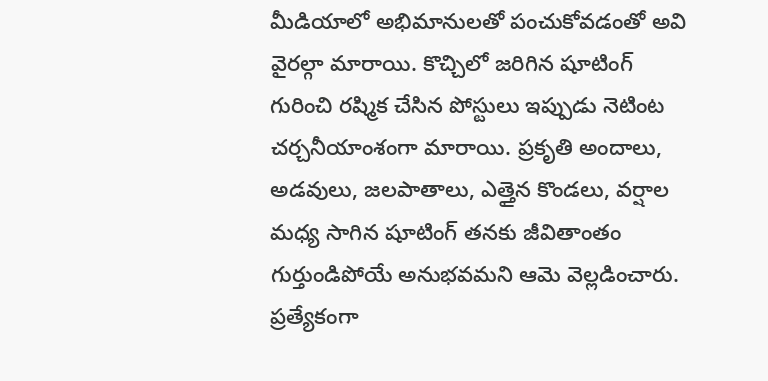మీడియాలో అభిమానులతో పంచుకోవడంతో అవి వైరల్గా మారాయి. కొచ్చిలో జరిగిన షూటింగ్ గురించి రష్మిక చేసిన పోస్టులు ఇప్పుడు నెటింట చర్చనీయాంశంగా మారాయి. ప్రకృతి అందాలు, అడవులు, జలపాతాలు, ఎత్తైన కొండలు, వర్షాల మధ్య సాగిన షూటింగ్ తనకు జీవితాంతం గుర్తుండిపోయే అనుభవమని ఆమె వెల్లడించారు.
ప్రత్యేకంగా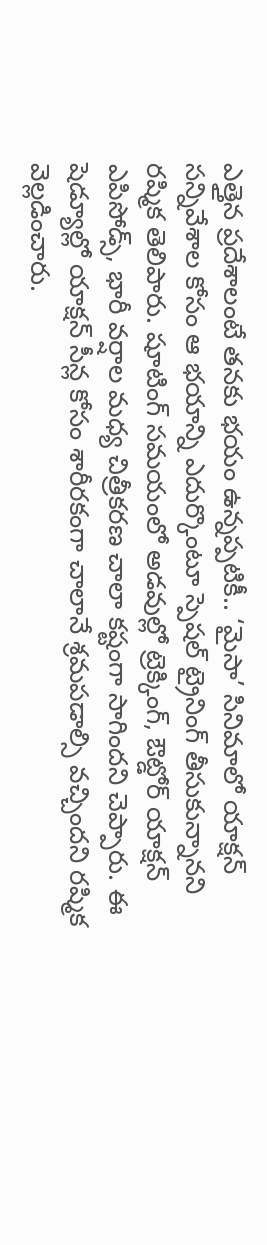ఎత్తైన ప్రదేశాలంటే తనకు భయం ఉన్నప్పటికీ.. ‘మైసా’ సినిమాలో యాక్షన్ సన్నివేశాల కోసం ఆ భయాన్ని ఎదుర్కొంటూ స్పెషల్ ట్రైనింగ్ తీసుకున్నానని రష్మిక తెలిపారు. షూటింగ్ సమయంలో అడవుల్లో ట్రెక్కింగ్, ఔట్డోర్ యాక్షన్ ఎపిసోడ్స్, భారీ వర్షాల మధ్య చిత్రీకరణ చాలా కష్టంగా సాగిందని చెప్పారు. ఈ షెడ్యూల్లో యాక్షన్ సీన్ల కోసం శారీరకంగా చాలానే శ్రమపడాల్సి వచ్చిందని రష్మిక వెల్లడించారు.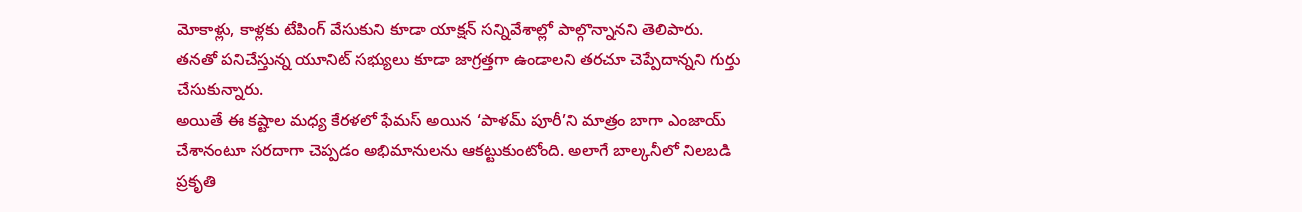మోకాళ్లు, కాళ్లకు టేపింగ్ వేసుకుని కూడా యాక్షన్ సన్నివేశాల్లో పాల్గొన్నానని తెలిపారు. తనతో పనిచేస్తున్న యూనిట్ సభ్యులు కూడా జాగ్రత్తగా ఉండాలని తరచూ చెప్పేదాన్నని గుర్తు చేసుకున్నారు.
అయితే ఈ కష్టాల మధ్య కేరళలో ఫేమస్ అయిన ‘పాళమ్ పూరీ’ని మాత్రం బాగా ఎంజాయ్ చేశానంటూ సరదాగా చెప్పడం అభిమానులను ఆకట్టుకుంటోంది. అలాగే బాల్కనీలో నిలబడి ప్రకృతి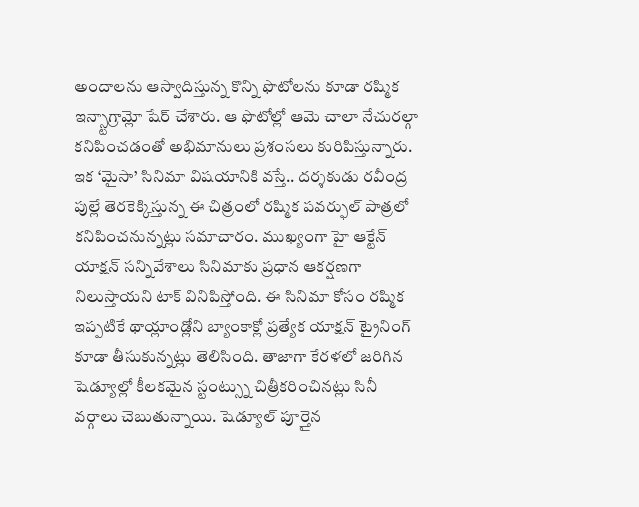అందాలను ఆస్వాదిస్తున్న కొన్ని ఫొటోలను కూడా రష్మిక ఇన్స్టాగ్రామ్లో షేర్ చేశారు. ఆ ఫొటోల్లో ఆమె చాలా నేచురల్గా కనిపించడంతో అభిమానులు ప్రశంసలు కురిపిస్తున్నారు. ఇక ‘మైసా’ సినిమా విషయానికి వస్తే.. దర్శకుడు రవీంద్ర పుల్లే తెరకెక్కిస్తున్న ఈ చిత్రంలో రష్మిక పవర్ఫుల్ పాత్రలో కనిపించనున్నట్లు సమాచారం. ముఖ్యంగా హై ఆక్టేన్ యాక్షన్ సన్నివేశాలు సినిమాకు ప్రధాన ఆకర్షణగా నిలుస్తాయని టాక్ వినిపిస్తోంది. ఈ సినిమా కోసం రష్మిక ఇప్పటికే థాయ్లాండ్లోని బ్యాంకాక్లో ప్రత్యేక యాక్షన్ ట్రైనింగ్ కూడా తీసుకున్నట్లు తెలిసింది. తాజాగా కేరళలో జరిగిన షెడ్యూల్లో కీలకమైన స్టంట్స్ను చిత్రీకరించినట్లు సినీ వర్గాలు చెబుతున్నాయి. షెడ్యూల్ పూర్తైన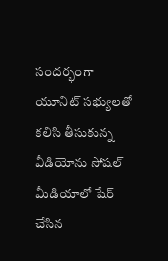సందర్భంగా యూనిట్ సభ్యులతో కలిసి తీసుకున్న వీడియోను సోషల్ మీడియాలో షేర్ చేసిన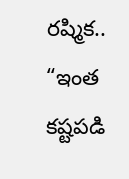రష్మిక.. “ఇంత కష్టపడి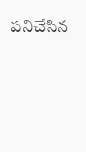పనిచేసిన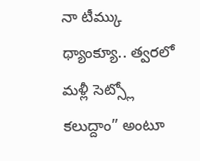నా టీమ్కు థ్యాంక్యూ.. త్వరలో మళ్లీ సెట్స్లో కలుద్దాం” అంటూ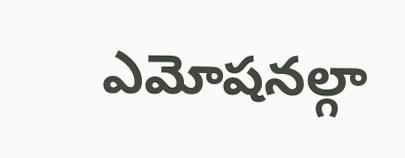ఎమోషనల్గా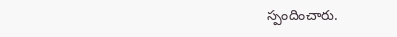స్పందించారు.